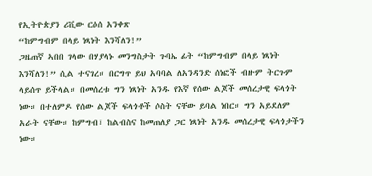የኢትዮጵያን ሪቪው ርዕሰ አንቀጽ
“ከምግብም በላይ ነጻነት እንሻለን!”
ጋዜጠኛ ኣበበ ገላው በሃያላኑ መንግስታት ጉባኤ ፊት “ከምግብም በላይ ነጻነት እንሻለን!” ሲል ተናገረ። በርግጥ ይህ አባባል ለአንዳንድ ሰነፎች ብዙም ትርጉም ላይሰጥ ይችላል። በመሰረቱ ግን ነጻነት አንዱ የእኛ የሰው ልጆች መሰረታዊ ፍላጎት ነው። በተለምዶ የሰው ልጆች ፍላጎቶች ሶስት ናቸው ይባል ነበር። ግን አይደለም አራት ናቸው። ከምግብ፣ ከልብስና ከመጠለያ ጋር ነጻነት አንዱ መሰረታዊ ፍላጎታችን ነው።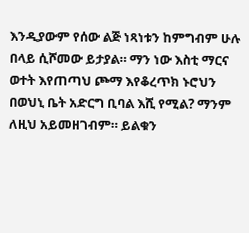እንዲያውም የሰው ልጅ ነጻነቱን ከምግብም ሁሉ በላይ ሲሾመው ይታያል። ማን ነው እስቲ ማርና ወተት እየጠጣህ ጮማ እየቆረጥክ ኑሮህን በወህኒ ቤት አድርግ ቢባል እሺ የሚል? ማንም ለዚህ አይመዘገብም። ይልቁን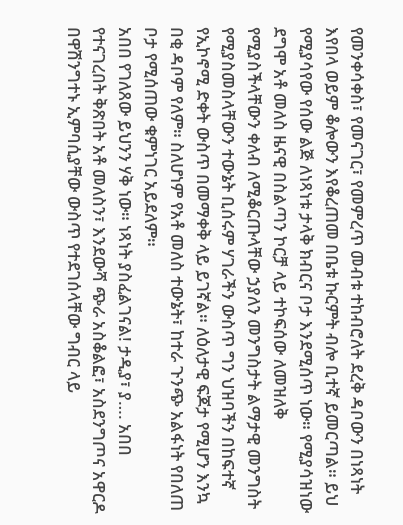የመንቀሳቀስ፣ የመናገር፣ የመምረጥ መብቱ ተከብሮለት ደረቅ ዳቦውን በነጻነት እየበላ ወይም ቆሎውን እየቆረጠመ በቤቱ ኩርምት ብሎ ቢተኛ ይመርጣል። ይህ የሚያሳየው የሰው ልጅ ለነጻነቱ ታላቅ ክብርና ቦታ እንደሚሰጥ ነው። የሚያሳዝነው ደግሞ አቶ መለስ ዜናዊ በስልጣን ኮርቻ ላይ ተኮፍሰው ለመዝለቅ የሚያስችላቸውን ቀለብ ለሚቆርጡላቸው ኃያለን መንግስታት ልማታዊ መንግስት የሚያስመስላቸውን ተውኔት ቢሰሩም ሃገራችን ውስጥ ግን ህዝባችን በከፍተኛ የኢኮኖሚ ድቀት ውስጥ በመማቀቅ ላይ ይገኛል። ለዕለታዊ ፍጆታ የሚሆን እንኳ በቂ ዳቦም የለም። ስለሆነም የአቶ መለስ ተውኔት፣ ከተራ ጉንጭ አልፋነት የበለጠ ቦታ የሚሰጠው ቁምነገር አይደለም።
አበበ የገለጸው ይህንን ሃቅ ነው። ነጻነት ያስፈልገናል! ታዲያ፣ ያ…. አበበ የተናገረበት ቅጽበት አቶ መለስን፣ እንደውሻ ጭራ አስቆልፎ፣ አስደንግጦና አዋርዶ በዋሽንግተኑ ኢምባሲያቸው ውስጥ የተደገሰላቸው ግብር ላይ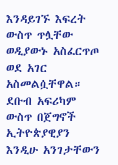እንዳይገኙ እፍረት ውስጥ ጥሏቸው ወዲያውኑ አስፈርጥጦ ወደ አገር አስመልሷቸዋል። ደቡብ አፍሪካም ውስጥ በጀግኖች ኢትዮጵያዊያን እንዲሁ አንገታቸውን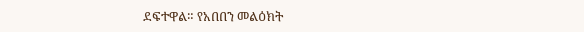ደፍተዋል። የአበበን መልዕክት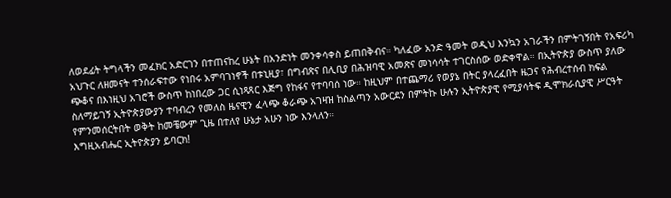ለወደፊት ትግላችን መፈክር አድርገን በተጠናከረ ሁኔት በአንድነት መንቀሳቀስ ይጠበቅብና። ካለፈው አንድ ዓመት ወዲህ እንኳን አገራችን በምትገኝበት የአፍሪካ አህጉር ለዘመናት ተንሰራፍተው የነበሩ አምባገነኖች በቱኒዚያ፣ በግብጽና በሊቢያ በሕዝባዊ አመጽና መነሳሳት ተገርስሰው ወድቀዋል። በኢትዮጵያ ውስጥ ያለው ጭቆና በእነዚህ አገሮች ውስጥ ከነበረው ጋር ሲነጻጸር እጅግ የከፋና የተባባሰ ነው። ከዚህም በተጨማሪ የወያኔ በትር ያላረፈበት ዜጋና የሕብረተሰብ ክፍል ስለማይገኝ ኢትዮጵያውያን ተባብረን የመለስ ዜናዊን ፈላጭ ቆራጭ አገዛዝ ከስልጣን አውርደን በምትኩ ሁሉን ኢትዮጵያዊ የሚያሳትፍ ዲሞክራሲያዊ ሥርዓት የምንመሰርትበት ወቅት ከመቼውም ጊዜ በተለየ ሁኔታ አሁን ነው እንላለን።
እግዚአብሔር ኢትዮጵያን ይባርክ!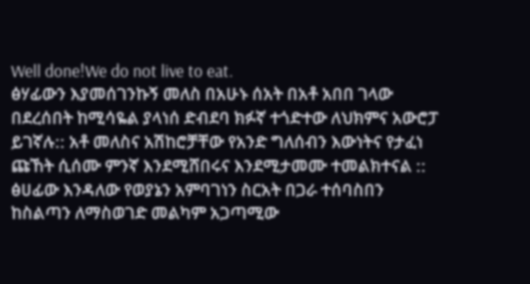Well done!We do not live to eat.
ፅሃፊውን እያመሰገንኩኝ መለስ በአሁኑ ሰአት በአቶ አበበ ገላው በደረሰበት ከሚሳዬል ያላነሰ ድብደባ ክፉኛ ተጎድተው ለህክምና አውሮፓ ይገኛሉ:: አቶ መለስና አሽከሮቻቸው የአንድ ግለሰብን እውነትና የታፈነ ጩኸት ሲሰሙ ምንኛ እንደሚሸበሩና እንደሚታመሙ ተመልክተናል :: ፅሀፊው እንዳለው የወያኔን አምባገነን ስርአት በጋራ ተሰባስበን ከስልጣን ለማስወገድ መልካም አጋጣሚው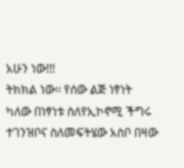አሁን ነው!!!
ትክክል ነው፡፡ የሰው ልጅ ነፃነት ካለው በነፃነቱ ስለየኢኮኖሚ ችግሩ ተገንዝቦና ስለመፍትሄው አስቦ በዛው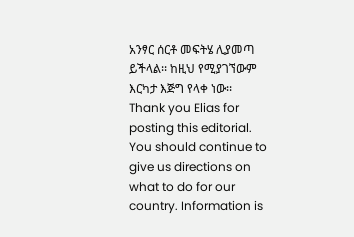አንፃር ሰርቶ መፍትሄ ሊያመጣ ይችላል፡፡ ከዚህ የሚያገኘውም እርካታ እጅግ የላቀ ነው፡፡
Thank you Elias for posting this editorial. You should continue to give us directions on what to do for our country. Information is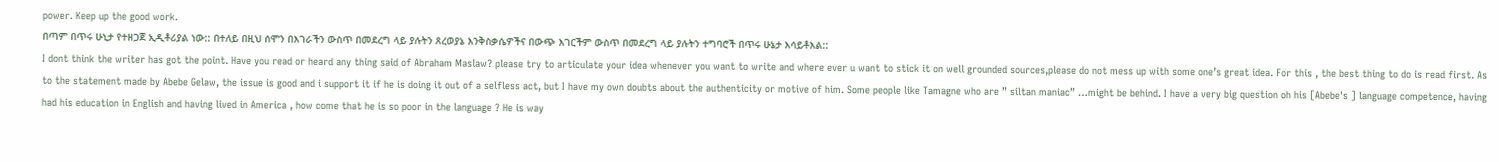power. Keep up the good work.
በጣም በጥሩ ሁኒታ የተዘጋጀ ኢዲቶሪያል ነው:: በተለይ በዚህ ሰሞን በእገራችን ውስጥ በመደረግ ላይ ያሉትን ጸረወያኔ እንቅስቃሴዎችና በውጭ እገርችም ውስጥ በመደረግ ላይ ያሉትን ተግባሮች በጥሩ ሁኔታ እሳይቶእል::
I dont think the writer has got the point. Have you read or heard any thing said of Abraham Maslaw? please try to articulate your idea whenever you want to write and where ever u want to stick it on well grounded sources,please do not mess up with some one’s great idea. For this , the best thing to do is read first. As to the statement made by Abebe Gelaw, the issue is good and i support it if he is doing it out of a selfless act, but I have my own doubts about the authenticity or motive of him. Some people like Tamagne who are ” siltan maniac” …might be behind. I have a very big question oh his [Abebe's ] language competence, having had his education in English and having lived in America , how come that he is so poor in the language ? He is way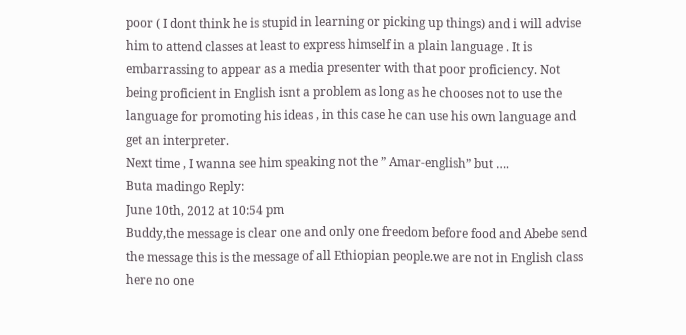poor ( I dont think he is stupid in learning or picking up things) and i will advise him to attend classes at least to express himself in a plain language . It is embarrassing to appear as a media presenter with that poor proficiency. Not being proficient in English isnt a problem as long as he chooses not to use the language for promoting his ideas , in this case he can use his own language and get an interpreter.
Next time , I wanna see him speaking not the ” Amar-english” but ….
Buta madingo Reply:
June 10th, 2012 at 10:54 pm
Buddy,the message is clear one and only one freedom before food and Abebe send the message this is the message of all Ethiopian people.we are not in English class here no one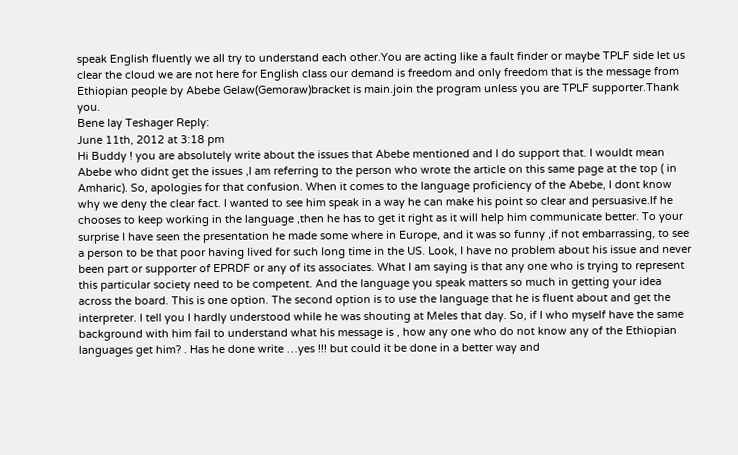speak English fluently we all try to understand each other.You are acting like a fault finder or maybe TPLF side let us clear the cloud we are not here for English class our demand is freedom and only freedom that is the message from Ethiopian people by Abebe Gelaw(Gemoraw)bracket is main.join the program unless you are TPLF supporter.Thank you.
Bene lay Teshager Reply:
June 11th, 2012 at 3:18 pm
Hi Buddy ! you are absolutely write about the issues that Abebe mentioned and I do support that. I wouldt mean Abebe who didnt get the issues ,I am referring to the person who wrote the article on this same page at the top ( in Amharic). So, apologies for that confusion. When it comes to the language proficiency of the Abebe, I dont know why we deny the clear fact. I wanted to see him speak in a way he can make his point so clear and persuasive.If he chooses to keep working in the language ,then he has to get it right as it will help him communicate better. To your surprise I have seen the presentation he made some where in Europe, and it was so funny ,if not embarrassing, to see a person to be that poor having lived for such long time in the US. Look, I have no problem about his issue and never been part or supporter of EPRDF or any of its associates. What I am saying is that any one who is trying to represent this particular society need to be competent. And the language you speak matters so much in getting your idea across the board. This is one option. The second option is to use the language that he is fluent about and get the interpreter. I tell you I hardly understood while he was shouting at Meles that day. So, if I who myself have the same background with him fail to understand what his message is , how any one who do not know any of the Ethiopian languages get him? . Has he done write …yes !!! but could it be done in a better way and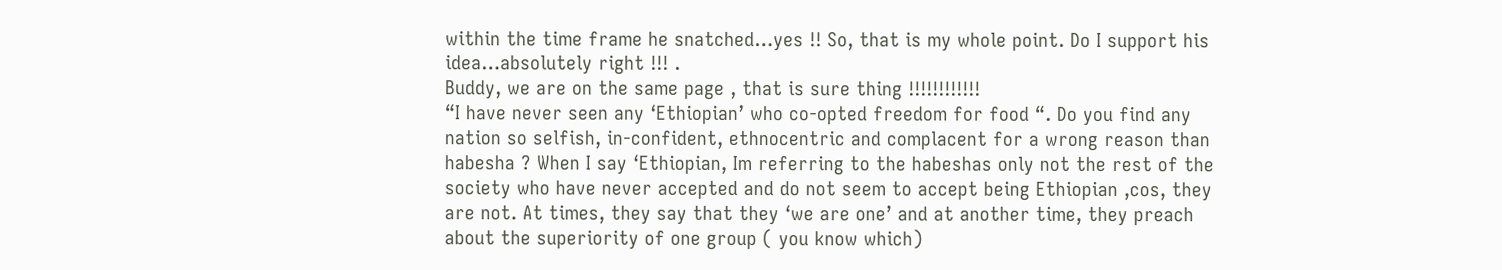within the time frame he snatched…yes !! So, that is my whole point. Do I support his idea…absolutely right !!! .
Buddy, we are on the same page , that is sure thing !!!!!!!!!!!!
“I have never seen any ‘Ethiopian’ who co-opted freedom for food “. Do you find any nation so selfish, in-confident, ethnocentric and complacent for a wrong reason than habesha ? When I say ‘Ethiopian, Im referring to the habeshas only not the rest of the society who have never accepted and do not seem to accept being Ethiopian ,cos, they are not. At times, they say that they ‘we are one’ and at another time, they preach about the superiority of one group ( you know which)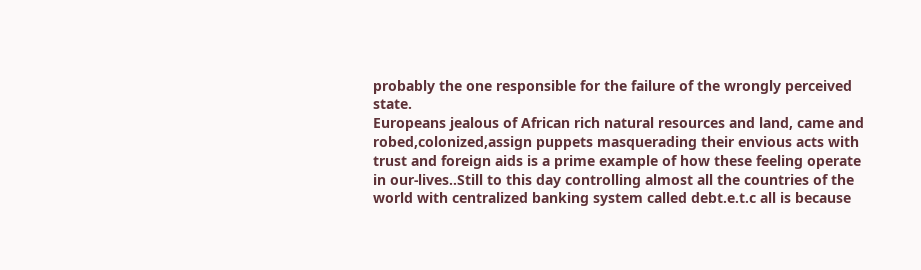probably the one responsible for the failure of the wrongly perceived state.
Europeans jealous of African rich natural resources and land, came and robed,colonized,assign puppets masquerading their envious acts with trust and foreign aids is a prime example of how these feeling operate in our-lives..Still to this day controlling almost all the countries of the world with centralized banking system called debt.e.t.c all is because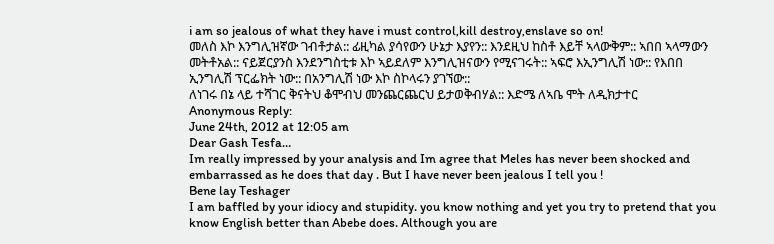i am so jealous of what they have i must control,kill destroy,enslave so on!
መለስ እኮ እንግሊዝኛው ገብቶታል:: ፊዚካል ያሳየውን ሁኔታ እያየን:: እንደዚህ ከስቶ እይቸ ኣላውቅም:: ኣበበ ኣላማውን መትቶአል:: ናይጀርያንስ እንደንግስቲቱ እኮ ኣይደለም እንግሊዝናውን የሚናገሩት:: ኣፍሮ እኢንግሊሽ ነው:: የእበበ ኢንግሊሽ ፕርፌክት ነው:: በአንግሊሽ ነው እኮ ስኮላሩን ያገኘው::
ለነገሩ በኔ ላይ ተሻገር ቅናትህ ቆሞብህ መንጨርጨርህ ይታወቅብሃል:: እድሜ ለኣቤ ሞት ለዲክታተር
Anonymous Reply:
June 24th, 2012 at 12:05 am
Dear Gash Tesfa…
Im really impressed by your analysis and Im agree that Meles has never been shocked and embarrassed as he does that day . But I have never been jealous I tell you !
Bene lay Teshager
I am baffled by your idiocy and stupidity. you know nothing and yet you try to pretend that you know English better than Abebe does. Although you are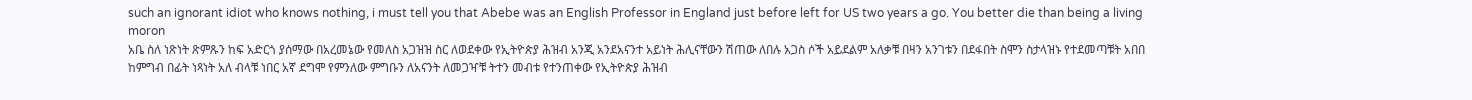such an ignorant idiot who knows nothing, i must tell you that Abebe was an English Professor in England just before left for US two years a go. You better die than being a living moron
አቤ ስለ ነጽነት ጽምጹን ከፍ አድርጎ ያሰማው በአረመኔው የመለስ አጋዝዝ ስር ለወደቀው የኢትዮጵያ ሕዝብ አንጂ አንደአናንተ አይነት ሕሊናቸውን ሽጠው ለበሉ አጋስ ሶች አይደልም አለቃቹ በዛን አንገቱን በደፋበት ስሞን ስታላዝኑ የተደመጣቹት አበበ ከምግብ በፊት ነጻነት አለ ብላቹ ነበር አኛ ደግሞ የምንለው ምግቡን ለአናንት ለመጋዣቹ ትተን መብቱ የተንጠቀው የኢትዮጵያ ሕዝብ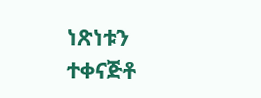ነጽነቱን ተቀናጅቶ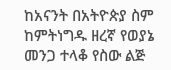ከአናንት በአትዮጵያ ስም ከምትነግዱ ዘረኛ የወያኔ መንጋ ተላቆ የስው ልጅ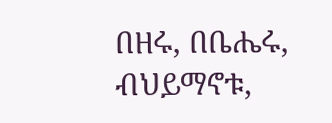በዘሩ, በቤሔሩ, ብህይማኖቱ,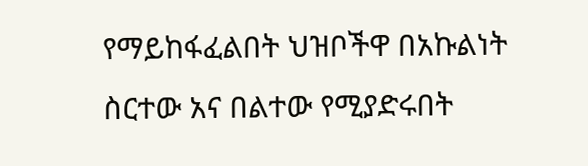የማይከፋፈልበት ህዝቦችዋ በአኩልነት ስርተው አና በልተው የሚያድሩበት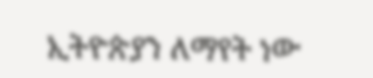ኢትዮጵያን ለማየት ነው